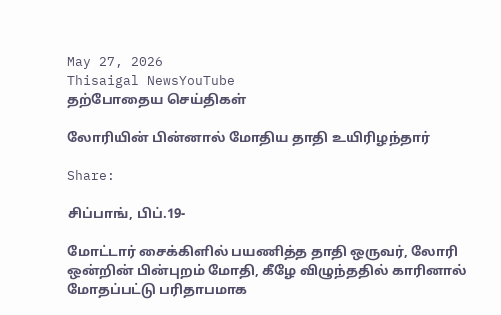May 27, 2026
Thisaigal NewsYouTube
தற்போதைய செய்திகள்

லோரியின் பின்னால் மோதிய தாதி உயிரிழந்தார்

Share:

சிப்பாங், பிப்.19-

மோட்டார் சைக்கிளில் பயணித்த தாதி ஒருவர், லோரி ஒன்றின் பின்புறம் மோதி, கீழே விழுந்ததில் காரினால் மோதப்பட்டு பரிதாபமாக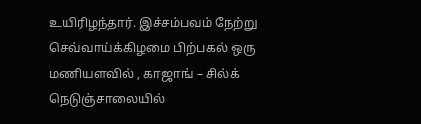உயிரிழந்தார். இச்சம்பவம் நேற்று செவ்வாய்க்கிழமை பிற்பகல் ஒரு மணியளவில் , காஜாங் – சில்க் நெடுஞ்சாலையில்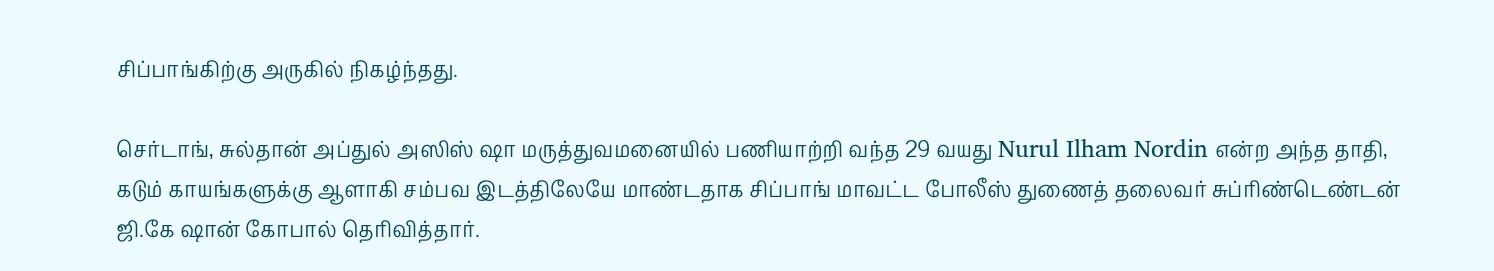சிப்பாங்கிற்கு அருகில் நிகழ்ந்தது.

செர்டாங், சுல்தான் அப்துல் அஸிஸ் ஷா மருத்துவமனையில் பணியாற்றி வந்த 29 வயது Nurul Ilham Nordin என்ற அந்த தாதி, கடும் காயங்களுக்கு ஆளாகி சம்பவ இடத்திலேயே மாண்டதாக சிப்பாங் மாவட்ட போலீஸ் துணைத் தலைவர் சுப்ரிண்டெண்டன் ஜி.கே ஷான் கோபால் தெரிவித்தார்.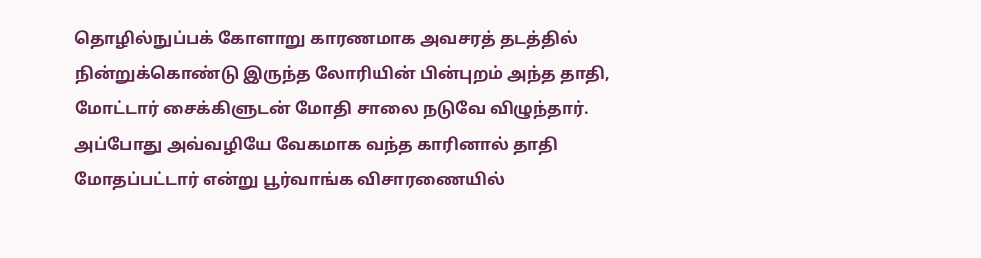தொழில்நுப்பக் கோளாறு காரணமாக அவசரத் தடத்தில் நின்றுக்கொண்டு இருந்த லோரியின் பின்புறம் அந்த தாதி, மோட்டார் சைக்கிளுடன் மோதி சாலை நடுவே விழுந்தார். அப்போது அவ்வழியே வேகமாக வந்த காரினால் தாதி மோதப்பட்டார் என்று பூர்வாங்க விசாரணையில்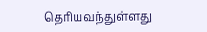தெரியவந்துள்ளது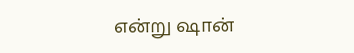என்று ஷான்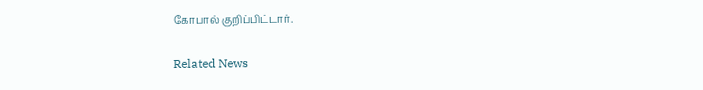கோபால் குறிப்பிட்டார்.

Related News